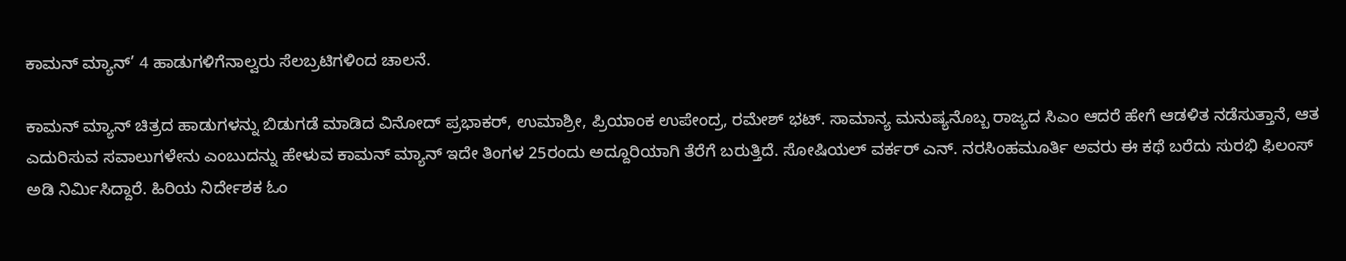ಕಾಮನ್ ಮ್ಯಾನ್’ 4 ಹಾಡುಗಳಿಗೆನಾಲ್ವರು ಸೆಲಬ್ರಟಿಗಳಿಂದ ಚಾಲನೆ.

ಕಾಮನ್ ಮ್ಯಾನ್ ಚಿತ್ರದ ಹಾಡುಗಳನ್ನು ಬಿಡುಗಡೆ ಮಾಡಿದ ವಿನೋದ್ ಪ್ರಭಾಕರ್, ಉಮಾಶ್ರೀ, ಪ್ರಿಯಾಂಕ ಉಪೇಂದ್ರ, ರಮೇಶ್ ಭಟ್. ಸಾಮಾನ್ಯ ಮನುಷ್ಯನೊಬ್ಬ ರಾಜ್ಯದ ಸಿಎಂ ಆದರೆ ಹೇಗೆ ಆಡಳಿತ ನಡೆಸುತ್ತಾನೆ, ಆತ ಎದುರಿಸುವ ಸವಾಲುಗಳೇನು ಎಂಬುದನ್ನು ಹೇಳುವ ಕಾಮನ್ ಮ್ಯಾನ್ ಇದೇ ತಿಂಗಳ 25ರಂದು ಅದ್ದೂರಿಯಾಗಿ ತೆರೆಗೆ ಬರುತ್ತಿದೆ. ಸೋಷಿಯಲ್ ವರ್ಕರ್ ಎನ್. ನರಸಿಂಹಮೂರ್ತಿ ಅವರು ಈ ಕಥೆ ಬರೆದು ಸುರಭಿ ಫಿಲಂಸ್ ಅಡಿ‌ ನಿರ್ಮಿಸಿದ್ದಾರೆ‌. ಹಿರಿಯ ನಿರ್ದೇಶಕ ಓಂ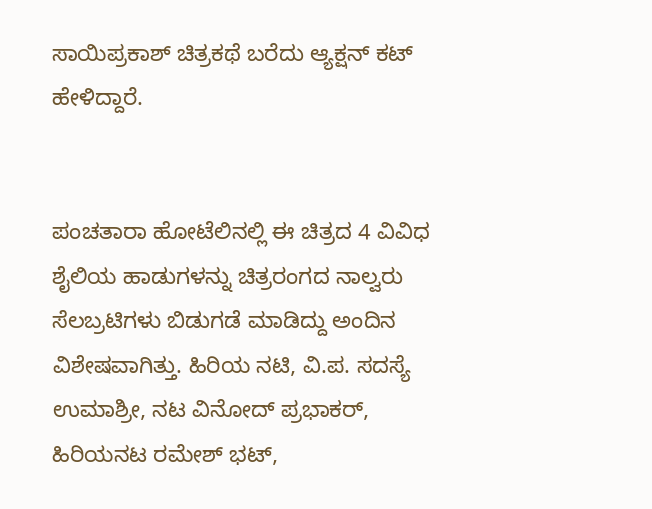ಸಾಯಿಪ್ರಕಾಶ್ ಚಿತ್ರಕಥೆ ಬರೆದು ಆ್ಯಕ್ಷನ್ ಕಟ್ ಹೇಳಿದ್ದಾರೆ.


ಪಂಚತಾರಾ ಹೋಟೆಲಿನಲ್ಲಿ ಈ ಚಿತ್ರದ 4 ವಿವಿಧ ಶೈಲಿಯ ಹಾಡುಗಳನ್ನು ಚಿತ್ರರಂಗದ ನಾಲ್ವರು ಸೆಲಬ್ರಟಿಗಳು ಬಿಡುಗಡೆ ಮಾಡಿದ್ದು ಅಂದಿನ ವಿಶೇಷವಾಗಿತ್ತು. ಹಿರಿಯ ನಟಿ, ವಿ.ಪ. ಸದಸ್ಯೆ ಉಮಾಶ್ರೀ, ನಟ ವಿನೋದ್ ಪ್ರಭಾಕರ್, ಹಿರಿಯನಟ ರಮೇಶ್ ಭಟ್,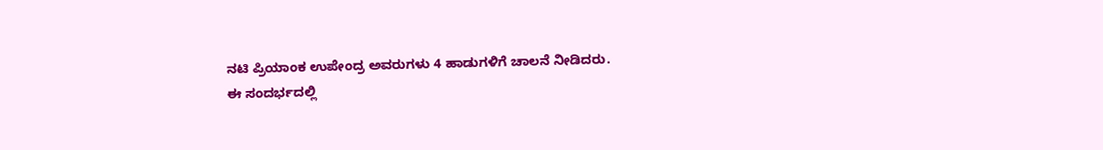ನಟಿ ಪ್ರಿಯಾಂಕ ಉಪೇಂದ್ರ ಅವರುಗಳು 4 ಹಾಡುಗಳಿಗೆ ಚಾಲನೆ ನೀಡಿದರು.
ಈ ಸಂದರ್ಭದಲ್ಲಿ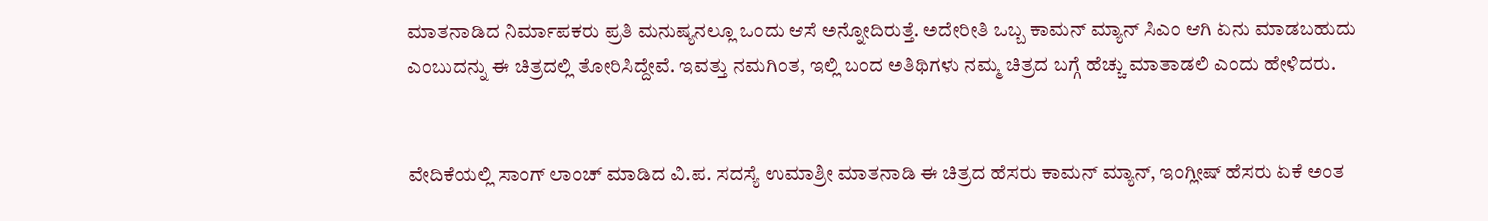ಮಾತನಾಡಿದ ನಿರ್ಮಾಪಕರು ಪ್ರತಿ ಮನುಷ್ಯನಲ್ಲೂ ಒಂದು ಆಸೆ ಅನ್ನೋದಿರುತ್ತೆ. ಅದೇರೀತಿ ಒಬ್ಬ ಕಾಮನ್ ಮ್ಯಾನ್ ಸಿಎಂ ಆಗಿ ಏನು ಮಾಡಬಹುದು ಎಂಬುದನ್ನು ಈ ಚಿತ್ರದಲ್ಲಿ ತೋರಿಸಿದ್ದೇವೆ. ಇವತ್ತು ನಮಗಿಂತ, ಇಲ್ಲಿ ಬಂದ ಅತಿಥಿಗಳು ನಮ್ಮ ಚಿತ್ರದ ಬಗ್ಗೆ ಹೆಚ್ಚು ಮಾತಾಡಲಿ ಎಂದು ಹೇಳಿದರು.


ವೇದಿಕೆಯಲ್ಲಿ ಸಾಂಗ್ ಲಾಂಚ್ ಮಾಡಿದ ವಿ.ಪ. ಸದಸ್ಯೆ ಉಮಾಶ್ರೀ ಮಾತನಾಡಿ ಈ ಚಿತ್ರದ ಹೆಸರು ಕಾಮನ್ ಮ್ಯಾನ್, ಇಂಗ್ಲೀಷ್ ಹೆಸರು ಏಕೆ ಅಂತ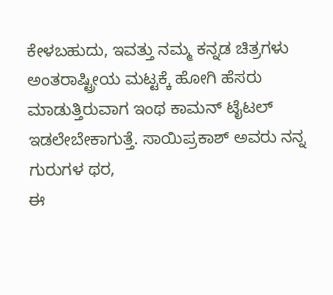ಕೇಳಬಹುದು, ಇವತ್ತು ನಮ್ಮ ಕನ್ನಡ ಚಿತ್ರಗಳು ಅಂತರಾಷ್ಟ್ರೀಯ ಮಟ್ಟಕ್ಕೆ ಹೋಗಿ ಹೆಸರು ಮಾಡುತ್ತಿರುವಾಗ ಇಂಥ ಕಾಮನ್ ಟೈಟಲ್ ಇಡಲೇಬೇಕಾಗುತ್ತೆ. ಸಾಯಿಪ್ರಕಾಶ್ ಅವರು ನನ್ನ ಗುರುಗಳ ಥರ,
ಈ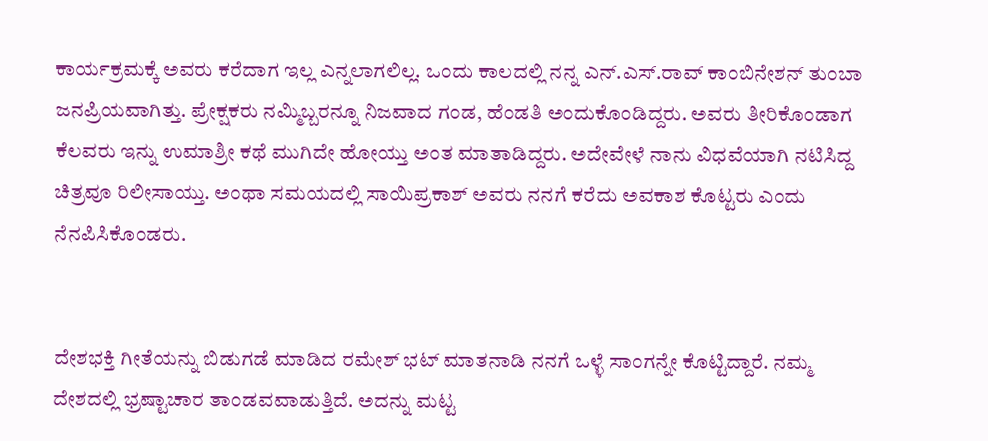ಕಾರ್ಯಕ್ರಮಕ್ಕೆ ಅವರು ಕರೆದಾಗ ಇಲ್ಲ ಎನ್ನಲಾಗಲಿಲ್ಲ. ಒಂದು ಕಾಲದಲ್ಲಿ ನನ್ನ ಎನ್.ಎಸ್.ರಾವ್ ಕಾಂಬಿನೇಶನ್ ತುಂಬಾ ಜನಪ್ರಿಯವಾಗಿತ್ತು. ಪ್ರೇಕ್ಷಕರು ನಮ್ಮಿಬ್ಬರನ್ನೂ ನಿಜವಾದ ಗಂಡ, ಹೆಂಡತಿ ಅಂದುಕೊಂಡಿದ್ದರು‌. ಅವರು ತೀರಿಕೊಂಡಾಗ ಕೆಲವರು ಇನ್ನು ಉಮಾಶ್ರೀ ಕಥೆ ಮುಗಿದೇ ಹೋಯ್ತು ಅಂತ ಮಾತಾಡಿದ್ದರು. ಅದೇವೇಳೆ ನಾನು ವಿಧವೆಯಾಗಿ ನಟಿಸಿದ್ದ ಚಿತ್ರವೂ ರಿಲೀಸಾಯ್ತು. ಅಂಥಾ ಸಮಯದಲ್ಲಿ ಸಾಯಿಪ್ರಕಾಶ್ ಅವರು ನನಗೆ ಕರೆದು ಅವಕಾಶ ಕೊಟ್ಟರು ಎಂದು ನೆನಪಿಸಿಕೊಂಡರು.


ದೇಶಭಕ್ತಿ ಗೀತೆಯನ್ನು ಬಿಡುಗಡೆ ಮಾಡಿದ ರಮೇಶ್ ಭಟ್ ಮಾತನಾಡಿ ನನಗೆ ಒಳ್ಳೆ ಸಾಂಗನ್ನೇ ಕೊಟ್ಟಿದ್ದಾರೆ. ನಮ್ಮ ದೇಶದಲ್ಲಿ ಭ್ರಷ್ಟಾಚಾರ ತಾಂಡವವಾಡುತ್ತಿದೆ‌. ಅದನ್ನು ಮಟ್ಟ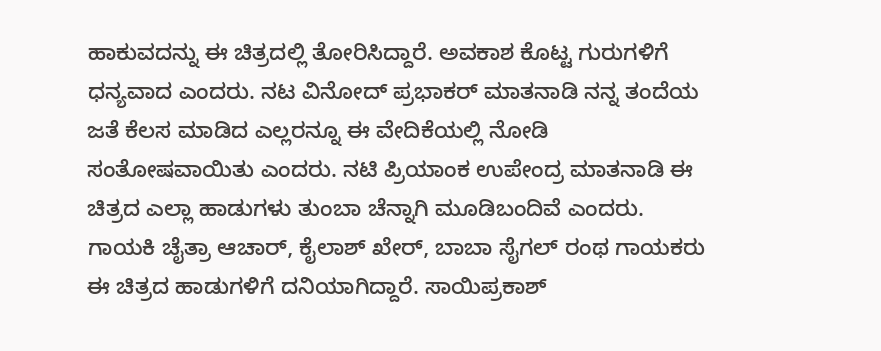ಹಾಕುವದನ್ನು ಈ ಚಿತ್ರದಲ್ಲಿ ತೋರಿಸಿದ್ದಾರೆ. ಅವಕಾಶ ಕೊಟ್ಟ ಗುರುಗಳಿಗೆ ಧನ್ಯವಾದ ಎಂದರು. ನಟ ವಿನೋದ್ ಪ್ರಭಾಕರ್ ಮಾತನಾಡಿ ನನ್ನ ತಂದೆಯ ಜತೆ ಕೆಲಸ ಮಾಡಿದ ಎಲ್ಲರನ್ನೂ ಈ ವೇದಿಕೆಯಲ್ಲಿ ನೋಡಿ ಸಂತೋಷವಾಯಿತು ಎಂದರು. ನಟಿ ಪ್ರಿಯಾಂಕ ಉಪೇಂದ್ರ ಮಾತನಾಡಿ ಈ ಚಿತ್ರದ ಎಲ್ಲಾ ಹಾಡುಗಳು ತುಂಬಾ ಚೆನ್ನಾಗಿ ಮೂಡಿಬಂದಿವೆ ಎಂದರು. ಗಾಯಕಿ ಚೈತ್ರಾ ಆಚಾರ್, ಕೈಲಾಶ್ ಖೇರ್, ಬಾಬಾ ಸೈಗಲ್ ರಂಥ ಗಾಯಕರು ಈ ಚಿತ್ರದ ಹಾಡುಗಳಿಗೆ ದನಿಯಾಗಿದ್ದಾರೆ. ಸಾಯಿಪ್ರಕಾಶ್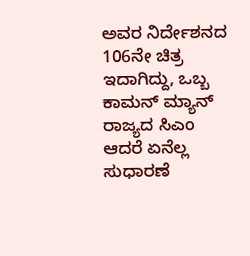ಅವರ ನಿರ್ದೇಶನದ 106ನೇ ಚಿತ್ರ ಇದಾಗಿದ್ದು, ಒಬ್ಬ ಕಾಮನ್ ಮ್ಯಾನ್ ರಾಜ್ಯದ ಸಿಎಂ ಆದರೆ ಏನೆಲ್ಲ ಸುಧಾರಣೆ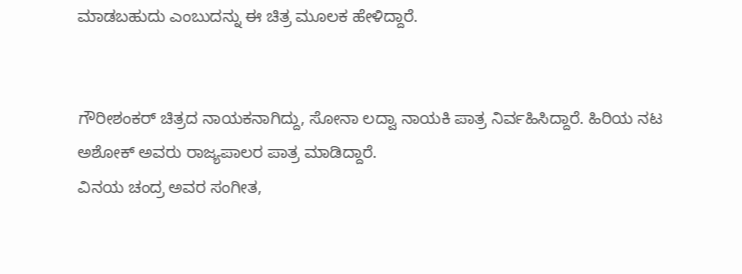ಮಾಡಬಹುದು ಎಂಬುದನ್ನು ಈ ಚಿತ್ರ ಮೂಲಕ ಹೇಳಿದ್ದಾರೆ.


ಗೌರೀಶಂಕರ್ ಚಿತ್ರದ ನಾಯಕನಾಗಿದ್ದು, ಸೋನಾ ಲದ್ವಾ ನಾಯಕಿ ಪಾತ್ರ ನಿರ್ವಹಿಸಿದ್ದಾರೆ. ಹಿರಿಯ ನಟ ಅಶೋಕ್ ಅವರು ರಾಜ್ಯಪಾಲರ ಪಾತ್ರ ಮಾಡಿದ್ದಾರೆ.
ವಿನಯ ಚಂದ್ರ ಅವರ ಸಂಗೀತ,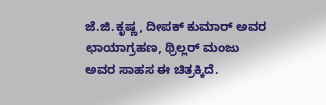ಜೆ‌.ಜಿ.ಕೃಷ್ಣ, ದೀಪಕ್ ಕುಮಾರ್ ಅವರ ಛಾಯಾಗ್ರಹಣ, ಥ್ರಿಲ್ಲರ್ ಮಂಜು ಅವರ ಸಾಹಸ ಈ ಚಿತ್ರಕ್ಕಿದೆ.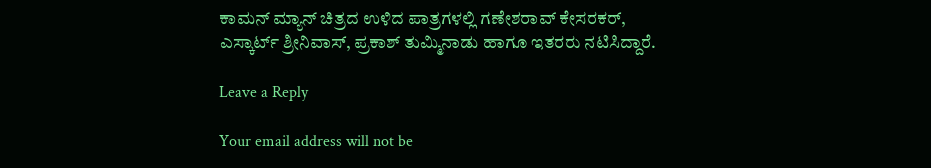ಕಾಮನ್ ಮ್ಯಾನ್ ಚಿತ್ರದ ಉಳಿದ ಪಾತ್ರಗಳಲ್ಲಿ ಗಣೇಶರಾವ್ ಕೇಸರಕರ್, ಎಸ್ಕಾರ್ಟ್ ಶ್ರೀನಿವಾಸ್, ಪ್ರಕಾಶ್ ತುಮ್ಮಿನಾಡು ಹಾಗೂ ಇತರರು ನಟಿಸಿದ್ದಾರೆ.

Leave a Reply

Your email address will not be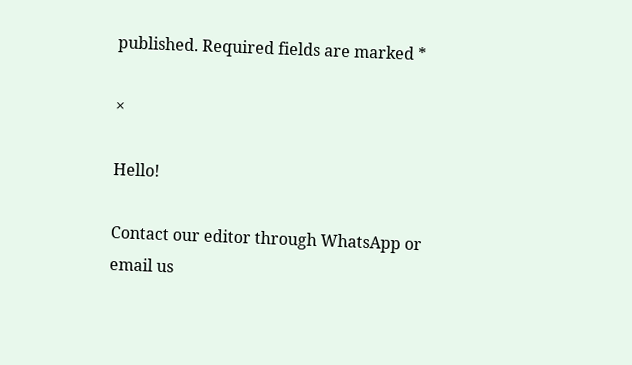published. Required fields are marked *

×

Hello!

Contact our editor through WhatsApp or email us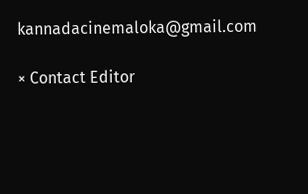kannadacinemaloka@gmail.com

× Contact Editor